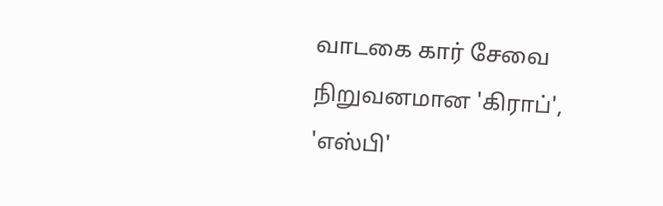வாடகை கார் சேவை நிறுவனமான 'கிராப்', 'எஸ்பி'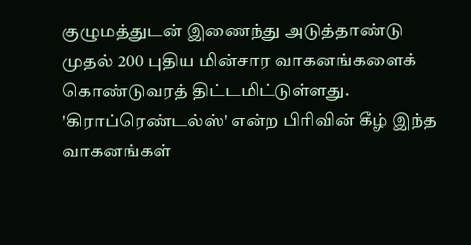குழுமத்துடன் இணைந்து அடுத்தாண்டு முதல் 200 புதிய மின்சார வாகனங்களைக் கொண்டுவரத் திட்டமிட்டுள்ளது. 'கிராப்ரெண்டல்ஸ்' என்ற பிரிவின் கீழ் இந்த வாகனங்கள்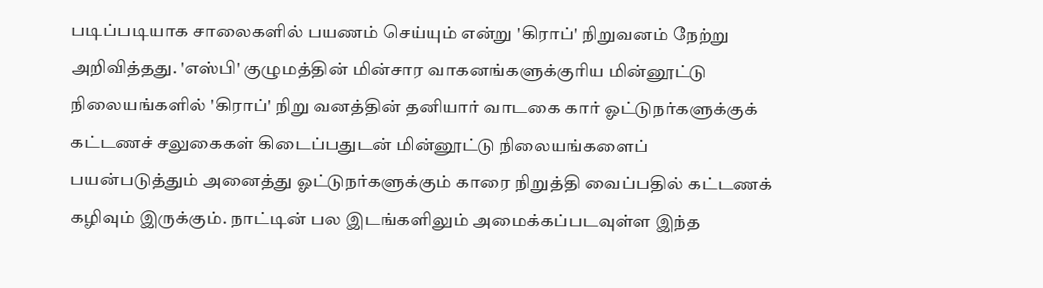படிப்படியாக சாலைகளில் பயணம் செய்யும் என்று 'கிராப்' நிறுவனம் நேற்று அறிவித்தது. 'எஸ்பி' குழுமத்தின் மின்சார வாகனங்களுக்குரிய மின்னூட்டு நிலையங்களில் 'கிராப்' நிறு வனத்தின் தனியார் வாடகை கார் ஓட்டுநர்களுக்குக் கட்டணச் சலுகைகள் கிடைப்பதுடன் மின்னூட்டு நிலையங்களைப் பயன்படுத்தும் அனைத்து ஓட்டுநர்களுக்கும் காரை நிறுத்தி வைப்பதில் கட்டணக் கழிவும் இருக்கும். நாட்டின் பல இடங்களிலும் அமைக்கப்படவுள்ள இந்த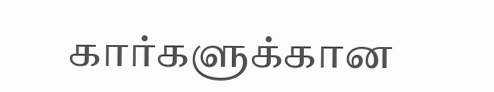கார்களுக்கான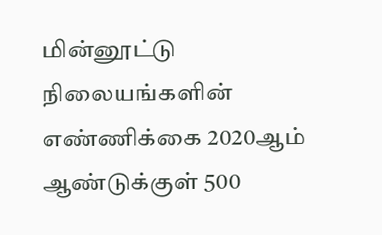மின்னூட்டு நிலையங்களின் எண்ணிக்கை 2020ஆம் ஆண்டுக்குள் 500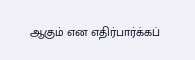ஆகும் என எதிர்பார்க்கப்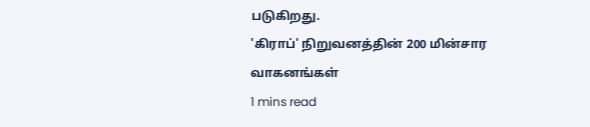படுகிறது.
'கிராப்' நிறுவனத்தின் 200 மின்சார வாகனங்கள்
1 mins read